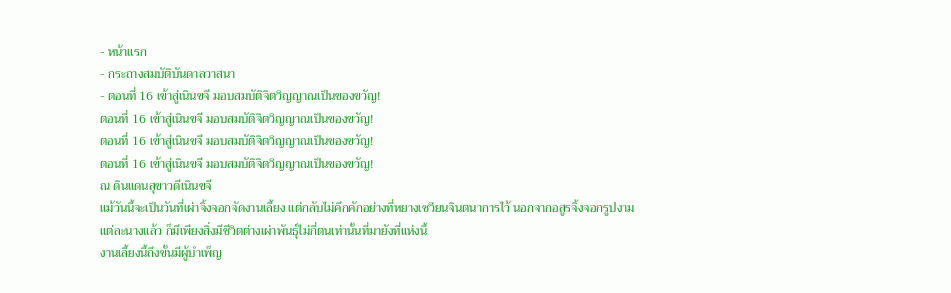- หน้าแรก
- กระถางสมบัติบันดาลวาสนา
- ตอนที่ 16 เข้าสู่เนินขจี มอบสมบัติจิตวิญญาณเป็นของขวัญ!
ตอนที่ 16 เข้าสู่เนินขจี มอบสมบัติจิตวิญญาณเป็นของขวัญ!
ตอนที่ 16 เข้าสู่เนินขจี มอบสมบัติจิตวิญญาณเป็นของขวัญ!
ตอนที่ 16 เข้าสู่เนินขจี มอบสมบัติจิตวิญญาณเป็นของขวัญ!
ณ ดินแดนสุขาวดีเนินขจี
แม้วันนี้จะเป็นวันที่เผ่าจิ้งจอกจัดงานเลี้ยง แต่กลับไม่คึกคักอย่างที่หยางเซวียนจินตนาการไว้ นอกจากอสูรจิ้งจอกรูปงามแต่ละนางแล้ว ก็มีเพียงสิ่งมีชีวิตต่างเผ่าพันธุ์ไม่กี่ตนเท่านั้นที่มายังที่แห่งนี้
งานเลี้ยงนี้ถึงขั้นมีผู้บำเพ็ญ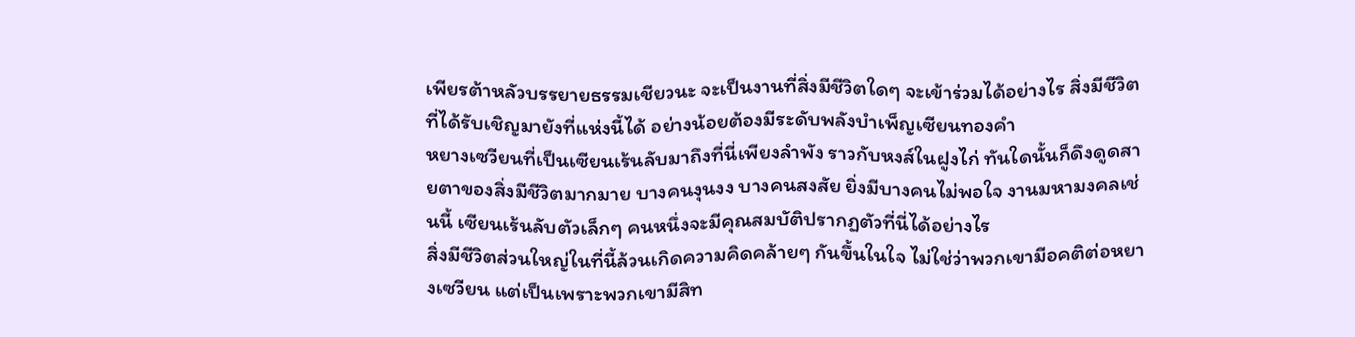เพียรต้าหลัวบรรยายธรรมเชียวนะ จะเป็นงานที่สิ่งมีชีวิตใดๆ จะเข้าร่วมได้อย่างไร สิ่งมีชีวิตที่ได้รับเชิญมายังที่แห่งนี้ได้ อย่างน้อยต้องมีระดับพลังบำเพ็ญเซียนทองคำ
หยางเซวียนที่เป็นเซียนเร้นลับมาถึงที่นี่เพียงลำพัง ราวกับหงส์ในฝูงไก่ ทันใดนั้นก็ดึงดูดสายตาของสิ่งมีชีวิตมากมาย บางคนงุนงง บางคนสงสัย ยิ่งมีบางคนไม่พอใจ งานมหามงคลเช่นนี้ เซียนเร้นลับตัวเล็กๆ คนหนึ่งจะมีคุณสมบัติปรากฏตัวที่นี่ได้อย่างไร
สิ่งมีชีวิตส่วนใหญ่ในที่นี้ล้วนเกิดความคิดคล้ายๆ กันขึ้นในใจ ไม่ใช่ว่าพวกเขามีอคติต่อหยางเซวียน แต่เป็นเพราะพวกเขามีสิท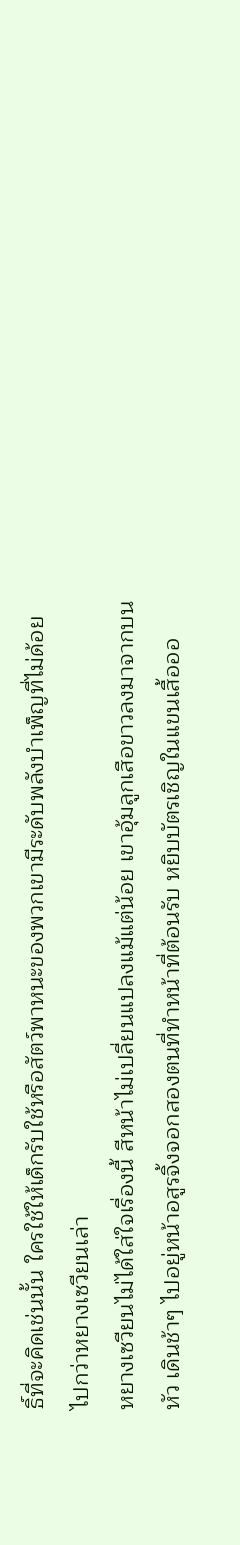ธิ์ที่จะคิดเช่นนั้น ใครใช้ให้เด็กรับใช้หรือสัตว์พาหนะของพวกเขามีระดับพลังบำเพ็ญที่ไม่ด้อยไปกว่าหยางเซวียนเล่า
หยางเซวียนไม่ได้ใส่ใจเรื่องนี้ สีหน้าไม่เปลี่ยนแปลงแม้แต่น้อย เขาอุ้มลูกเสือขาวลงมาจากบนหัว เดินช้าๆ ไปอยู่หน้าอสูรจิ้งจอกสองตนที่ทำหน้าที่ต้อนรับ หยิบบัตรเชิญในแขนเสื้อออ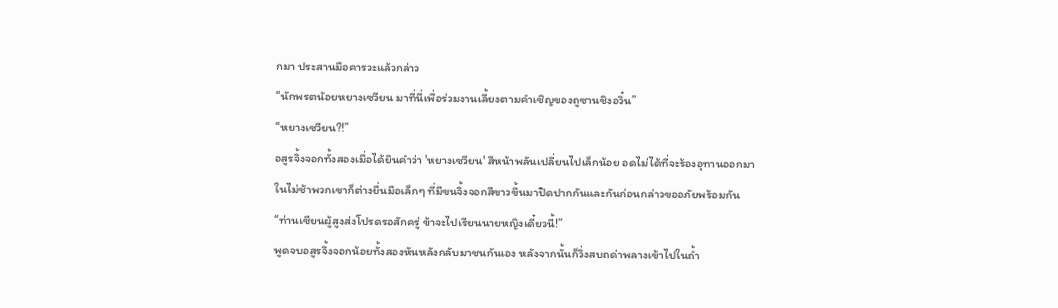กมา ประสานมือคารวะแล้วกล่าว
“นักพรตน้อยหยางเซวียน มาที่นี่เพื่อร่วมงานเลี้ยงตามคำเชิญของถูซานชิงอวิ๋น”
“หยางเซวียน?!”
อสูรจิ้งจอกทั้งสองเมื่อได้ยินคำว่า 'หยางเซวียน' สีหน้าพลันเปลี่ยนไปเล็กน้อย อดไม่ได้ที่จะร้องอุทานออกมา
ในไม่ช้าพวกเขาก็ต่างยื่นมือเล็กๆ ที่มีขนจิ้งจอกสีขาวขึ้นมาปิดปากกันและกันก่อนกล่าวขออภัยพร้อมกัน
“ท่านเซียนผู้สูงส่งโปรดรอสักครู่ ข้าจะไปเรียนนายหญิงเดี๋ยวนี้!”
พูดจบอสูรจิ้งจอกน้อยทั้งสองหันหลังกลับมาชนกันเอง หลังจากนั้นก็วิ่งสบถด่าพลางเข้าไปในถ้ำ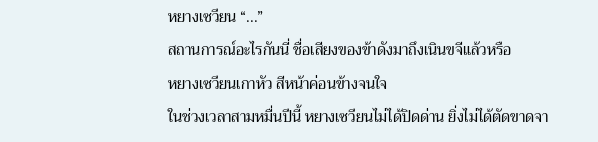หยางเซวียน “...”
สถานการณ์อะไรกันนี่ ชื่อเสียงของข้าดังมาถึงเนินขจีแล้วหรือ
หยางเซวียนเกาหัว สีหน้าค่อนข้างจนใจ
ในช่วงเวลาสามหมื่นปีนี้ หยางเซวียนไม่ได้ปิดด่าน ยิ่งไม่ได้ตัดขาดจา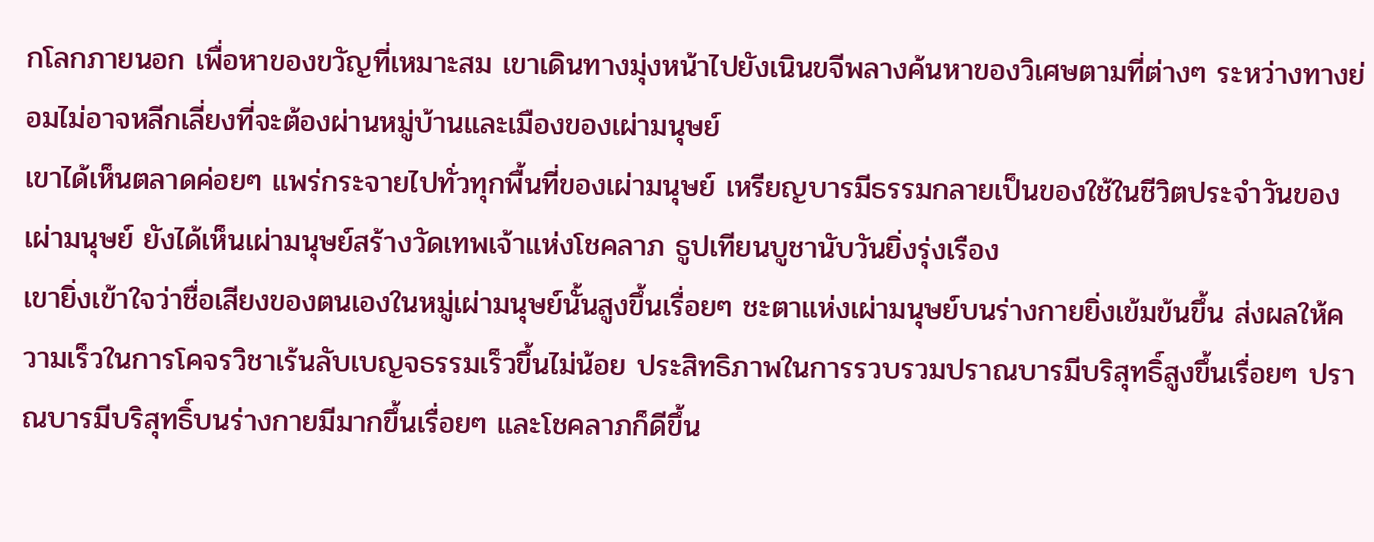กโลกภายนอก เพื่อหาของขวัญที่เหมาะสม เขาเดินทางมุ่งหน้าไปยังเนินขจีพลางค้นหาของวิเศษตามที่ต่างๆ ระหว่างทางย่อมไม่อาจหลีกเลี่ยงที่จะต้องผ่านหมู่บ้านและเมืองของเผ่ามนุษย์
เขาได้เห็นตลาดค่อยๆ แพร่กระจายไปทั่วทุกพื้นที่ของเผ่ามนุษย์ เหรียญบารมีธรรมกลายเป็นของใช้ในชีวิตประจำวันของเผ่ามนุษย์ ยังได้เห็นเผ่ามนุษย์สร้างวัดเทพเจ้าแห่งโชคลาภ ธูปเทียนบูชานับวันยิ่งรุ่งเรือง
เขายิ่งเข้าใจว่าชื่อเสียงของตนเองในหมู่เผ่ามนุษย์นั้นสูงขึ้นเรื่อยๆ ชะตาแห่งเผ่ามนุษย์บนร่างกายยิ่งเข้มข้นขึ้น ส่งผลให้ความเร็วในการโคจรวิชาเร้นลับเบญจธรรมเร็วขึ้นไม่น้อย ประสิทธิภาพในการรวบรวมปราณบารมีบริสุทธิ์สูงขึ้นเรื่อยๆ ปราณบารมีบริสุทธิ์บนร่างกายมีมากขึ้นเรื่อยๆ และโชคลาภก็ดีขึ้น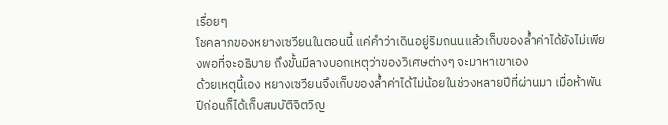เรื่อยๆ
โชคลาภของหยางเซวียนในตอนนี้ แค่คำว่าเดินอยู่ริมถนนแล้วเก็บของล้ำค่าได้ยังไม่เพียงพอที่จะอธิบาย ถึงขั้นมีลางบอกเหตุว่าของวิเศษต่างๆ จะมาหาเขาเอง
ด้วยเหตุนี้เอง หยางเซวียนจึงเก็บของล้ำค่าได้ไม่น้อยในช่วงหลายปีที่ผ่านมา เมื่อห้าพันปีก่อนก็ได้เก็บสมบัติจิตวิญ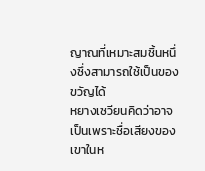ญาณที่เหมาะสมชิ้นหนึ่งซึ่งสามารถใช้เป็นของขวัญได้
หยางเซวียนคิดว่าอาจเป็นเพราะชื่อเสียงของเขาในห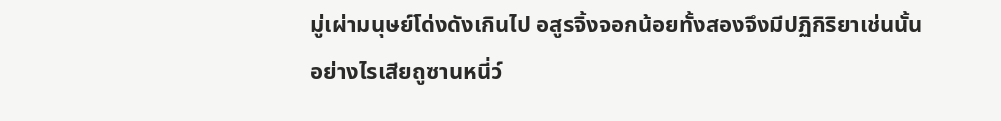มู่เผ่ามนุษย์โด่งดังเกินไป อสูรจิ้งจอกน้อยทั้งสองจึงมีปฏิกิริยาเช่นนั้น
อย่างไรเสียถูซานหนี่ว์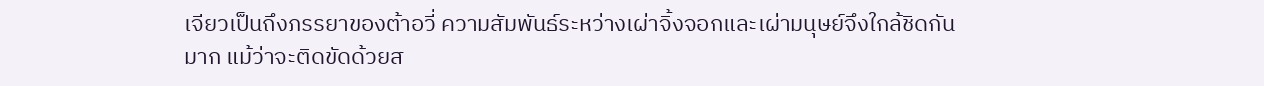เจียวเป็นถึงภรรยาของต้าอวี่ ความสัมพันธ์ระหว่างเผ่าจิ้งจอกและเผ่ามนุษย์จึงใกล้ชิดกันมาก แม้ว่าจะติดขัดด้วยส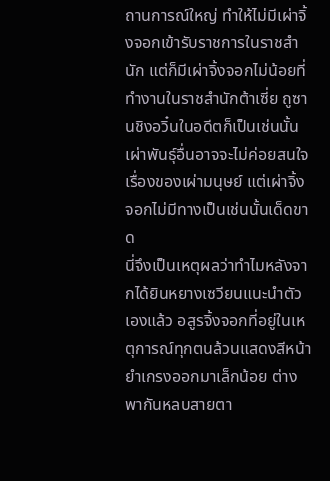ถานการณ์ใหญ่ ทำให้ไม่มีเผ่าจิ้งจอกเข้ารับราชการในราชสำนัก แต่ก็มีเผ่าจิ้งจอกไม่น้อยที่ทำงานในราชสำนักต้าเซี่ย ถูซานชิงอวิ๋นในอดีตก็เป็นเช่นนั้น
เผ่าพันธุ์อื่นอาจจะไม่ค่อยสนใจเรื่องของเผ่ามนุษย์ แต่เผ่าจิ้งจอกไม่มีทางเป็นเช่นนั้นเด็ดขาด
นี่จึงเป็นเหตุผลว่าทำไมหลังจากได้ยินหยางเซวียนแนะนำตัวเองแล้ว อสูรจิ้งจอกที่อยู่ในเหตุการณ์ทุกตนล้วนแสดงสีหน้ายำเกรงออกมาเล็กน้อย ต่างพากันหลบสายตา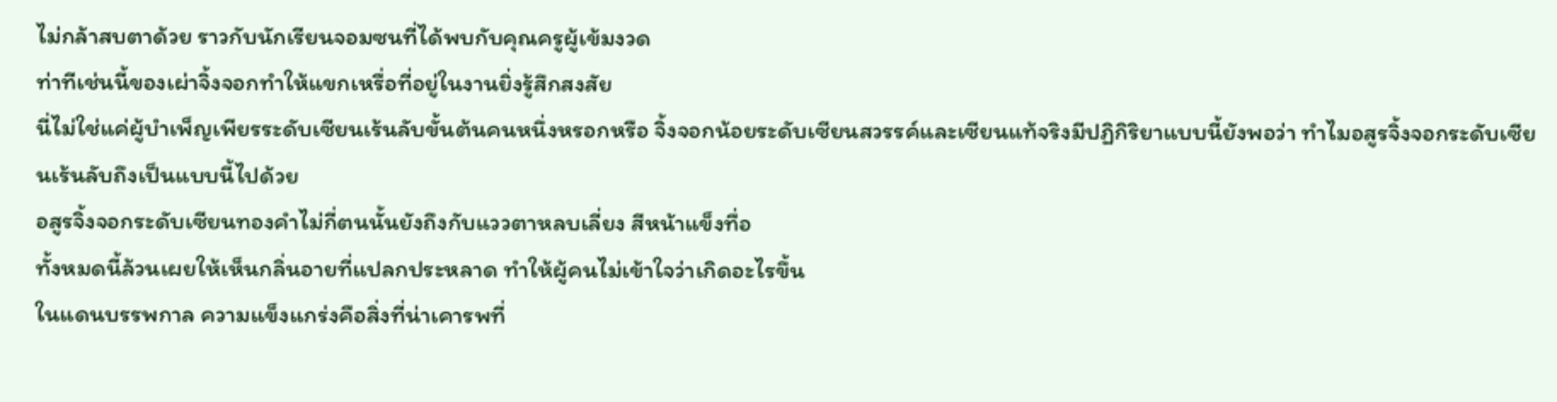ไม่กล้าสบตาด้วย ราวกับนักเรียนจอมซนที่ได้พบกับคุณครูผู้เข้มงวด
ท่าทีเช่นนี้ของเผ่าจิ้งจอกทำให้แขกเหรื่อที่อยู่ในงานยิ่งรู้สึกสงสัย
นี่ไม่ใช่แค่ผู้บำเพ็ญเพียรระดับเซียนเร้นลับขั้นต้นคนหนึ่งหรอกหรือ จิ้งจอกน้อยระดับเซียนสวรรค์และเซียนแท้จริงมีปฏิกิริยาแบบนี้ยังพอว่า ทำไมอสูรจิ้งจอกระดับเซียนเร้นลับถึงเป็นแบบนี้ไปด้วย
อสูรจิ้งจอกระดับเซียนทองคำไม่กี่ตนนั้นยังถึงกับแววตาหลบเลี่ยง สีหน้าแข็งทื่อ
ทั้งหมดนี้ล้วนเผยให้เห็นกลิ่นอายที่แปลกประหลาด ทำให้ผู้คนไม่เข้าใจว่าเกิดอะไรขึ้น
ในแดนบรรพกาล ความแข็งแกร่งคือสิ่งที่น่าเคารพที่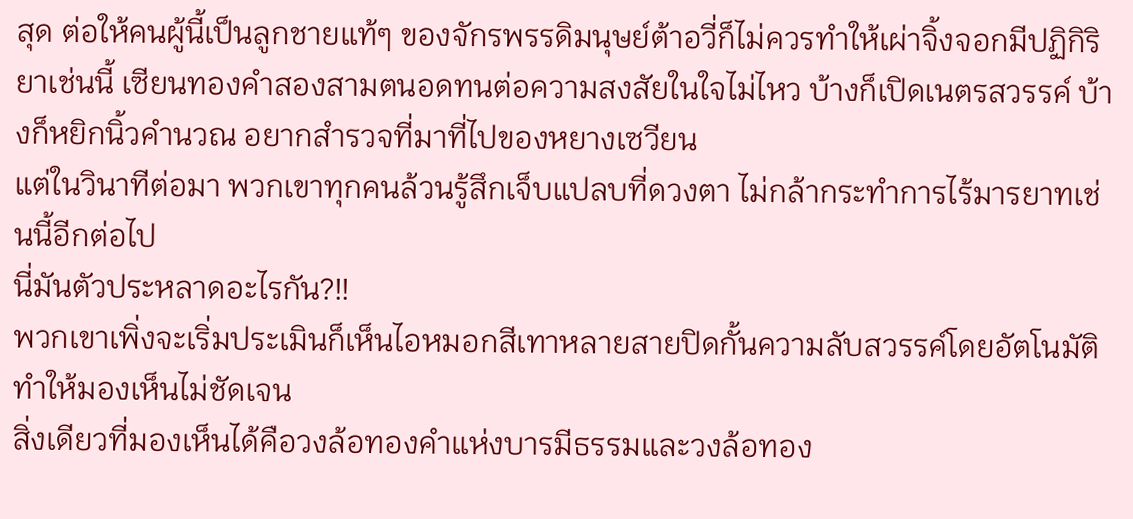สุด ต่อให้คนผู้นี้เป็นลูกชายแท้ๆ ของจักรพรรดิมนุษย์ต้าอวี่ก็ไม่ควรทำให้เผ่าจิ้งจอกมีปฏิกิริยาเช่นนี้ เซียนทองคำสองสามตนอดทนต่อความสงสัยในใจไม่ไหว บ้างก็เปิดเนตรสวรรค์ บ้างก็หยิกนิ้วคำนวณ อยากสำรวจที่มาที่ไปของหยางเซวียน
แต่ในวินาทีต่อมา พวกเขาทุกคนล้วนรู้สึกเจ็บแปลบที่ดวงตา ไม่กล้ากระทำการไร้มารยาทเช่นนี้อีกต่อไป
นี่มันตัวประหลาดอะไรกัน?!!
พวกเขาเพิ่งจะเริ่มประเมินก็เห็นไอหมอกสีเทาหลายสายปิดกั้นความลับสวรรค์โดยอัตโนมัติ ทำให้มองเห็นไม่ชัดเจน
สิ่งเดียวที่มองเห็นได้คือวงล้อทองคำแห่งบารมีธรรมและวงล้อทอง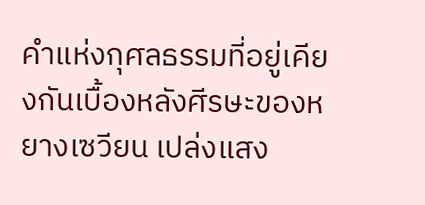คำแห่งกุศลธรรมที่อยู่เคียงกันเบื้องหลังศีรษะของหยางเซวียน เปล่งแสง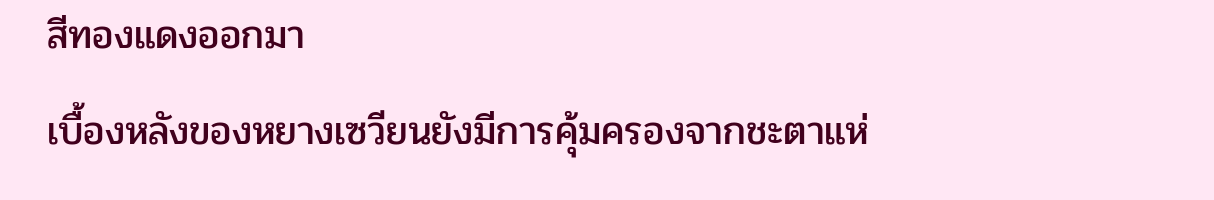สีทองแดงออกมา
เบื้องหลังของหยางเซวียนยังมีการคุ้มครองจากชะตาแห่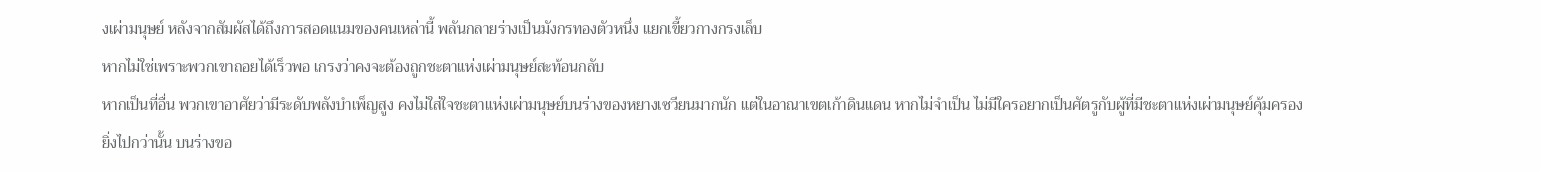งเผ่ามนุษย์ หลังจากสัมผัสได้ถึงการสอดแนมของคนเหล่านี้ พลันกลายร่างเป็นมังกรทองตัวหนึ่ง แยกเขี้ยวกางกรงเล็บ
หากไม่ใช่เพราะพวกเขาถอยได้เร็วพอ เกรงว่าคงจะต้องถูกชะตาแห่งเผ่ามนุษย์สะท้อนกลับ
หากเป็นที่อื่น พวกเขาอาศัยว่ามีระดับพลังบำเพ็ญสูง คงไม่ใส่ใจชะตาแห่งเผ่ามนุษย์บนร่างของหยางเซวียนมากนัก แต่ในอาณาเขตเก้าดินแดน หากไม่จำเป็น ไม่มีใครอยากเป็นศัตรูกับผู้ที่มีชะตาแห่งเผ่ามนุษย์คุ้มครอง
ยิ่งไปกว่านั้น บนร่างขอ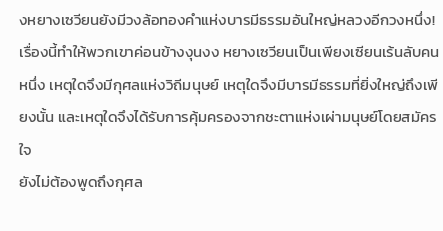งหยางเซวียนยังมีวงล้อทองคำแห่งบารมีธรรมอันใหญ่หลวงอีกวงหนึ่ง!
เรื่องนี้ทำให้พวกเขาค่อนข้างงุนงง หยางเซวียนเป็นเพียงเซียนเร้นลับคนหนึ่ง เหตุใดจึงมีกุศลแห่งวิถีมนุษย์ เหตุใดจึงมีบารมีธรรมที่ยิ่งใหญ่ถึงเพียงนั้น และเหตุใดจึงได้รับการคุ้มครองจากชะตาแห่งเผ่ามนุษย์โดยสมัครใจ
ยังไม่ต้องพูดถึงกุศล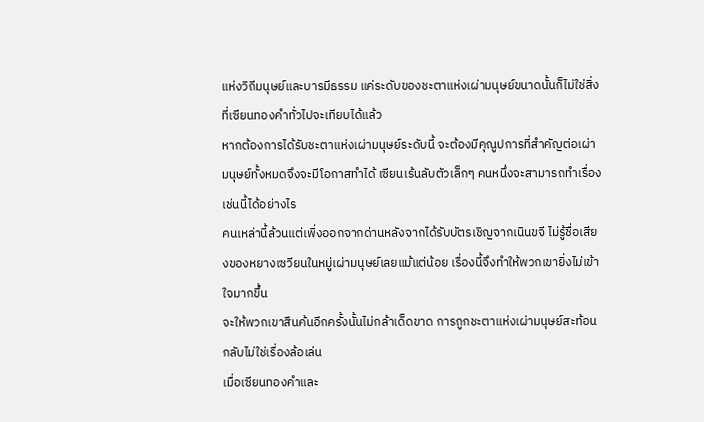แห่งวิถีมนุษย์และบารมีธรรม แค่ระดับของชะตาแห่งเผ่ามนุษย์ขนาดนั้นก็ไม่ใช่สิ่งที่เซียนทองคำทั่วไปจะเทียบได้แล้ว
หากต้องการได้รับชะตาแห่งเผ่ามนุษย์ระดับนี้ จะต้องมีคุณูปการที่สำคัญต่อเผ่ามนุษย์ทั้งหมดจึงจะมีโอกาสทำได้ เซียนเร้นลับตัวเล็กๆ คนหนึ่งจะสามารถทำเรื่องเช่นนี้ได้อย่างไร
คนเหล่านี้ล้วนแต่เพิ่งออกจากด่านหลังจากได้รับบัตรเชิญจากเนินขจี ไม่รู้ชื่อเสียงของหยางเซวียนในหมู่เผ่ามนุษย์เลยแม้แต่น้อย เรื่องนี้จึงทำให้พวกเขายิ่งไม่เข้าใจมากขึ้น
จะให้พวกเขาสืนค้นอีกครั้งนั้นไม่กล้าเด็ดขาด การถูกชะตาแห่งเผ่ามนุษย์สะท้อนกลับไม่ใช่เรื่องล้อเล่น
เมื่อเซียนทองคำและ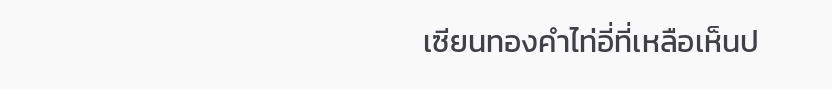เซียนทองคำไท่อี่ที่เหลือเห็นป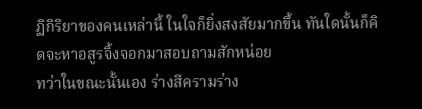ฏิกิริยาของคนเหล่านี้ ในใจก็ยิ่งสงสัยมากขึ้น ทันใดนั้นก็คิดจะหาอสูรจิ้งจอกมาสอบถามสักหน่อย
ทว่าในขณะนั้นเอง ร่างสีครามร่าง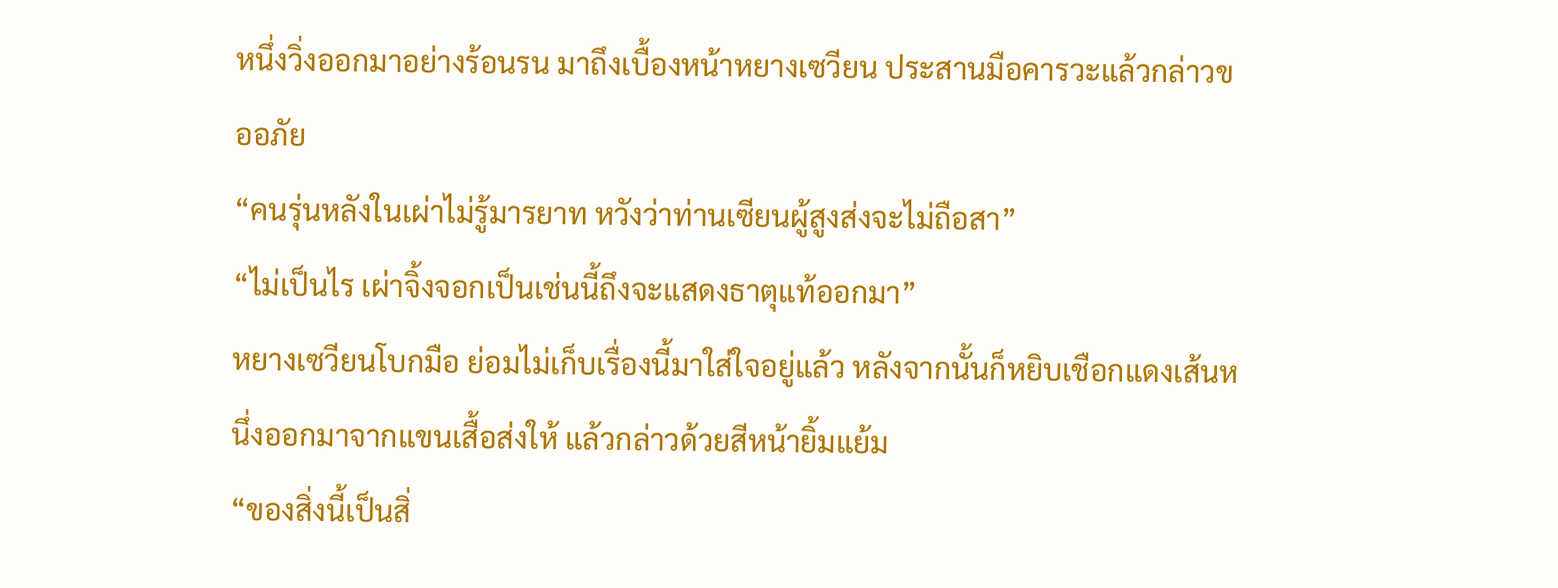หนึ่งวิ่งออกมาอย่างร้อนรน มาถึงเบื้องหน้าหยางเซวียน ประสานมือคารวะแล้วกล่าวขออภัย
“คนรุ่นหลังในเผ่าไม่รู้มารยาท หวังว่าท่านเซียนผู้สูงส่งจะไม่ถือสา”
“ไม่เป็นไร เผ่าจิ้งจอกเป็นเช่นนี้ถึงจะแสดงธาตุแท้ออกมา”
หยางเซวียนโบกมือ ย่อมไม่เก็บเรื่องนี้มาใส่ใจอยู่แล้ว หลังจากนั้นก็หยิบเชือกแดงเส้นหนึ่งออกมาจากแขนเสื้อส่งให้ แล้วกล่าวด้วยสีหน้ายิ้มแย้ม
“ของสิ่งนี้เป็นสิ่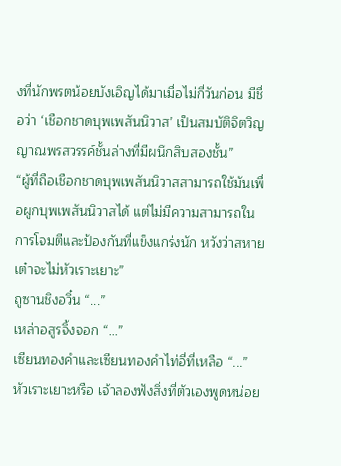งที่นักพรตน้อยบังเอิญได้มาเมื่อไม่กี่วันก่อน มีชื่อว่า ‘เชือกชาดบุพเพสันนิวาส’ เป็นสมบัติจิตวิญญาณพรสวรรค์ชั้นล่างที่มีผนึกสิบสองชั้น”
“ผู้ที่ถือเชือกชาดบุพเพสันนิวาสสามารถใช้มันเพื่อผูกบุพเพสันนิวาสได้ แต่ไม่มีความสามารถในการโจมตีและป้องกันที่แข็งแกร่งนัก หวังว่าสหายเต๋าจะไม่หัวเราะเยาะ”
ถูซานชิงอวิ๋น “...”
เหล่าอสูรจิ้งจอก “...”
เซียนทองคำและเซียนทองคำไท่อี่ที่เหลือ “...”
หัวเราะเยาะหรือ เจ้าลองฟังสิ่งที่ตัวเองพูดหน่อย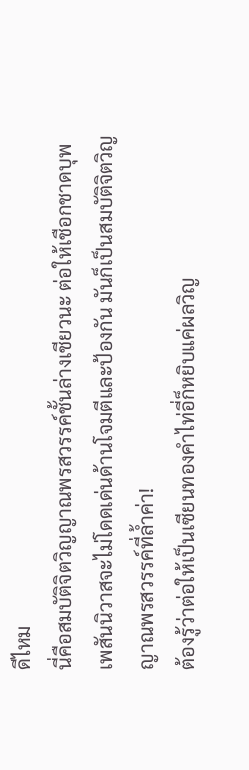ดีไหม
นี่คือสมบัติจิตวิญญาณพรสวรรค์ชั้นล่างเชียวนะ ต่อให้เชือกชาดบุพเพสันนิวาสจะไม่โดดเด่นด้านโจมตีและป้องกัน มันก็เป็นสมบัติจิตวิญญาณพรสวรรค์ที่ล้ำค่า!
ต้องรู้ว่าต่อให้เป็นเซียนทองคำไท่อี่ก็หยิบแค่ผลวิญ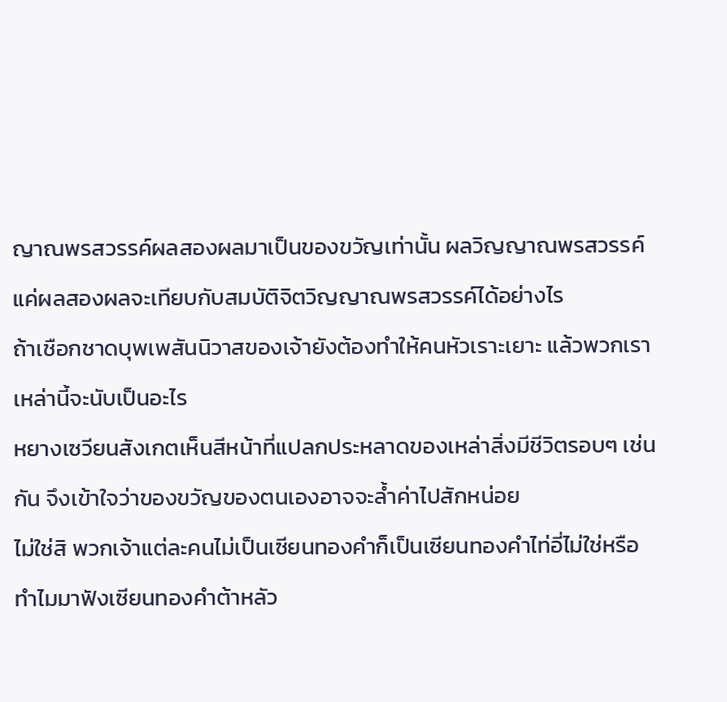ญาณพรสวรรค์ผลสองผลมาเป็นของขวัญเท่านั้น ผลวิญญาณพรสวรรค์แค่ผลสองผลจะเทียบกับสมบัติจิตวิญญาณพรสวรรค์ได้อย่างไร
ถ้าเชือกชาดบุพเพสันนิวาสของเจ้ายังต้องทำให้คนหัวเราะเยาะ แล้วพวกเราเหล่านี้จะนับเป็นอะไร
หยางเซวียนสังเกตเห็นสีหน้าที่แปลกประหลาดของเหล่าสิ่งมีชีวิตรอบๆ เช่นกัน จึงเข้าใจว่าของขวัญของตนเองอาจจะล้ำค่าไปสักหน่อย
ไม่ใช่สิ พวกเจ้าแต่ละคนไม่เป็นเซียนทองคำก็เป็นเซียนทองคำไท่อี่ไม่ใช่หรือ ทำไมมาฟังเซียนทองคำต้าหลัว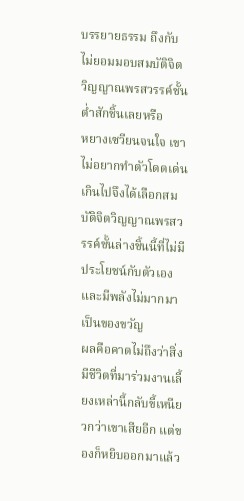บรรยายธรรม ถึงกับไม่ยอมมอบสมบัติจิตวิญญาณพรสวรรค์ชั้นต่ำสักชิ้นเลยหรือ
หยางเซวียนจนใจ เขาไม่อยากทำตัวโดดเด่นเกินไปจึงได้เลือกสมบัติจิตวิญญาณพรสวรรค์ชั้นล่างชิ้นนี้ที่ไม่มีประโยชน์กับตัวเองและมีพลังไม่มากมาเป็นของขวัญ
ผลคือคาดไม่ถึงว่าสิ่งมีชีวิตที่มาร่วมงานเลี้ยงเหล่านี้กลับขี้เหนียวกว่าเขาเสียอีก แต่ของก็หยิบออกมาแล้ว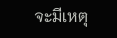จะมีเหตุ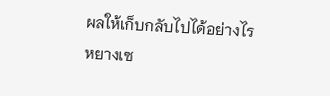ผลให้เก็บกลับไปได้อย่างไร
หยางเซ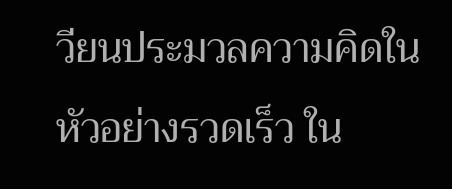วียนประมวลความคิดในหัวอย่างรวดเร็ว ใน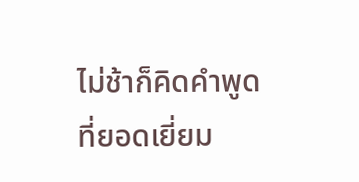ไม่ช้าก็คิดคำพูดที่ยอดเยี่ยม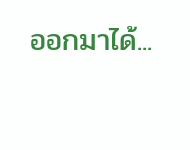ออกมาได้...